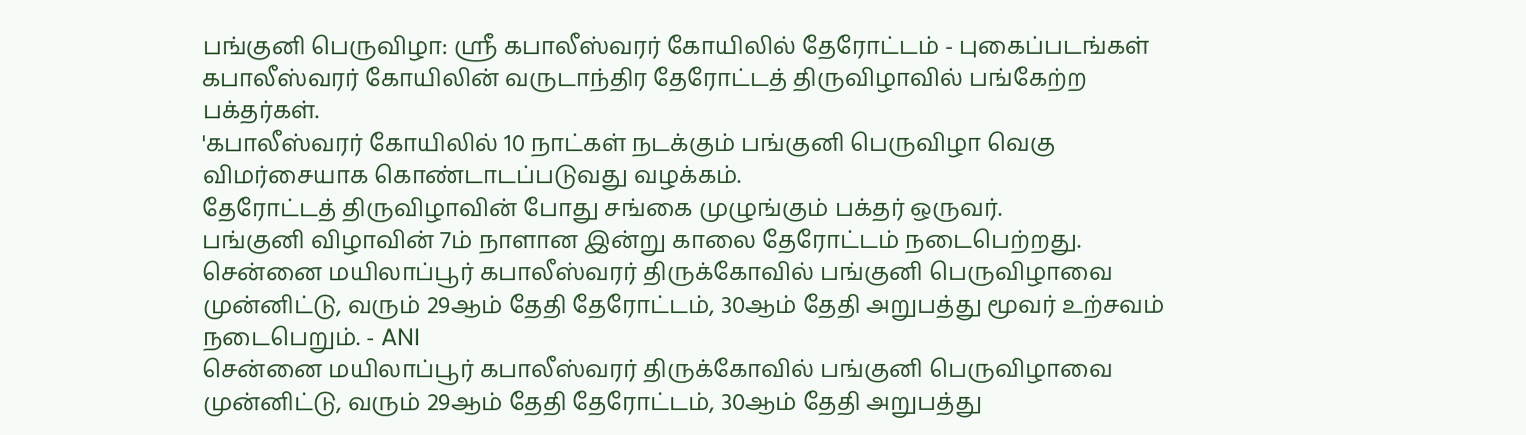பங்குனி பெருவிழா: ஸ்ரீ கபாலீஸ்வரர் கோயிலில் தேரோட்டம் - புகைப்படங்கள்
கபாலீஸ்வரர் கோயிலின் வருடாந்திர தேரோட்டத் திருவிழாவில் பங்கேற்ற பக்தர்கள்.
'கபாலீஸ்வரர் கோயிலில் 10 நாட்கள் நடக்கும் பங்குனி பெருவிழா வெகு விமர்சையாக கொண்டாடப்படுவது வழக்கம்.
தேரோட்டத் திருவிழாவின் போது சங்கை முழுங்கும் பக்தர் ஒருவர்.
பங்குனி விழாவின் 7ம் நாளான இன்று காலை தேரோட்டம் நடைபெற்றது.
சென்னை மயிலாப்பூர் கபாலீஸ்வரர் திருக்கோவில் பங்குனி பெருவிழாவை முன்னிட்டு, வரும் 29ஆம் தேதி தேரோட்டம், 30ஆம் தேதி அறுபத்து மூவர் உற்சவம் நடைபெறும். - ANI
சென்னை மயிலாப்பூர் கபாலீஸ்வரர் திருக்கோவில் பங்குனி பெருவிழாவை முன்னிட்டு, வரும் 29ஆம் தேதி தேரோட்டம், 30ஆம் தேதி அறுபத்து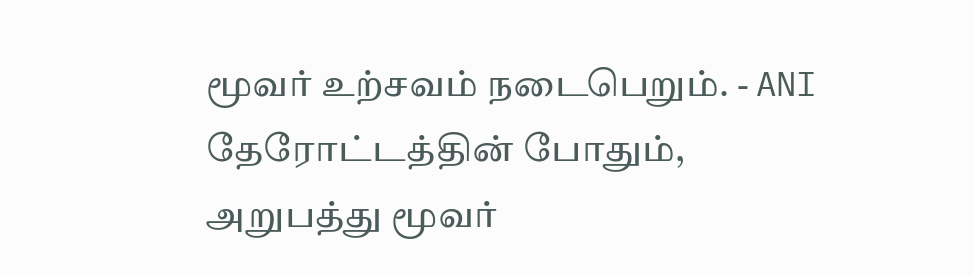மூவர் உற்சவம் நடைபெறும். - ANI
தேரோட்டத்தின் போதும், அறுபத்து மூவர்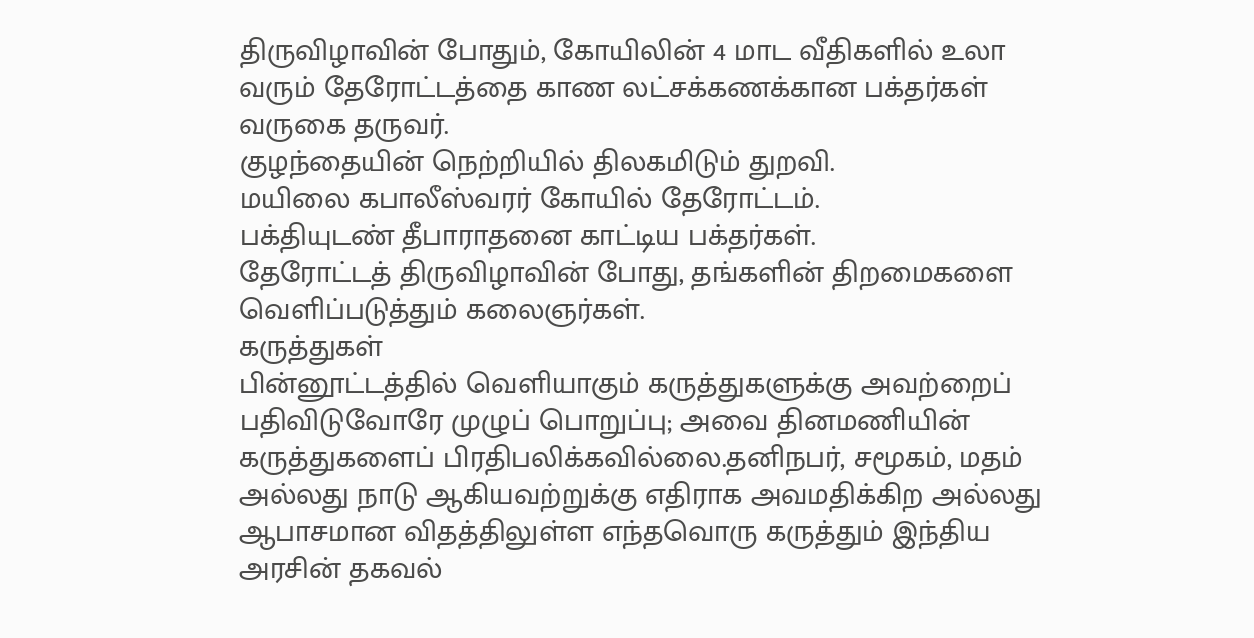திருவிழாவின் போதும், கோயிலின் 4 மாட வீதிகளில் உலா வரும் தேரோட்டத்தை காண லட்சக்கணக்கான பக்தர்கள் வருகை தருவர்.
குழந்தையின் நெற்றியில் திலகமிடும் துறவி.
மயிலை கபாலீஸ்வரர் கோயில் தேரோட்டம்.
பக்தியுடண் தீபாராதனை காட்டிய பக்தர்கள்.
தேரோட்டத் திருவிழாவின் போது, தங்களின் திறமைகளை வெளிப்படுத்தும் கலைஞர்கள்.
கருத்துகள்
பின்னூட்டத்தில் வெளியாகும் கருத்துகளுக்கு அவற்றைப் பதிவிடுவோரே முழுப் பொறுப்பு; அவை தினமணியின் கருத்துகளைப் பிரதிபலிக்கவில்லை.தனிநபர், சமூகம், மதம் அல்லது நாடு ஆகியவற்றுக்கு எதிராக அவமதிக்கிற அல்லது ஆபாசமான விதத்திலுள்ள எந்தவொரு கருத்தும் இந்திய அரசின் தகவல்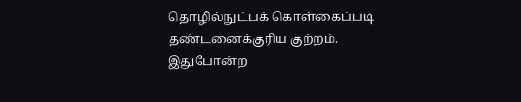தொழில்நுட்பக் கொள்கைப்படி தண்டனைக்குரிய குற்றம். இதுபோன்ற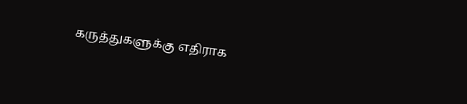கருத்துகளுக்கு எதிராக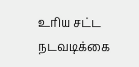உரிய சட்ட நடவடிக்கை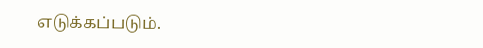எடுக்கப்படும்.